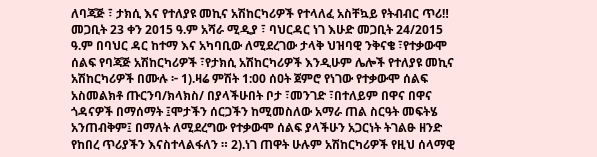ለባጃጅ ፣ ታክሲ እና የተለያዩ መኪና አሽከርካሪዎች የተላለፈ አስቸኳይ የትብብር ጥሪ‼ መጋቢት 23 ቀን 2015 ዓ.ም አሻራ ሚዲያ ፣ ባህርዳር ነገ እሁድ መጋቢት 24/2015 ዓ.ም በባህር ዳር ከተማ እና አካባቢው ለሚደረገው ታላቅ ህዝባዊ ንቅናቄ ፣የተቃውሞ ሰልፍ የባጃጅ አሽከርካሪዎች ፣የታክሲ አሽከርካሪዎች እንዲሁም ሌሎች የተለያዩ መኪና አሽከርካሪዎች በሙሉ ፦ 1).ዛሬ ምሽት 1:00 ሰዐት ጀምሮ የነገው የተቃውሞ ሰልፍ አስመልክቶ ጡርንባ/ክላክስ/ በያላችሁበት ቦታ ፣መንገድ ፣በተለይም በዋና በዋና ጎዳናዎች በማሰማት ፤ሞታችን ሰርጋችን ከሚመስለው አማራ ጠል ስርዓት መፍትሄ አንጠብቅም፤ በማለት ለሚደረግው የተቃውሞ ሰልፍ ያላችሁን አጋርነት ትገልፁ ዘንድ የከበረ ጥሪያችን እናስተላልፋለን ። 2).ነገ ጠዋት ሁሉም አሽከርካሪዎች የዚህ ሰላማዊ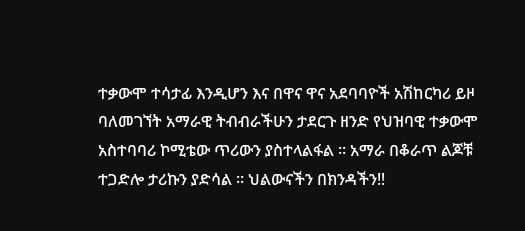ተቃውሞ ተሳታፊ እንዲሆን እና በዋና ዋና አደባባዮች አሽከርካሪ ይዞ ባለመገኘት አማራዊ ትብብራችሁን ታደርጉ ዘንድ የህዝባዊ ተቃውሞ አስተባባሪ ኮሚቴው ጥሪውን ያስተላልፋል ። አማራ በቆራጥ ልጆቹ ተጋድሎ ታሪኩን ያድሳል ። ህልውናችን በክንዳችን‼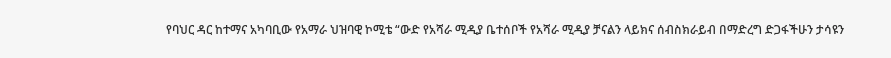የባህር ዳር ከተማና አካባቢው የአማራ ህዝባዊ ኮሚቴ “ውድ የአሻራ ሚዲያ ቤተሰቦች የአሻራ ሚዲያ ቻናልን ላይክና ሰብስክራይብ በማድረግ ድጋፋችሁን ታሳዩን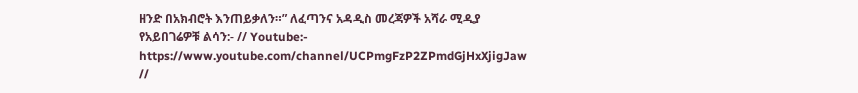ዘንድ በአክብሮት እንጠይቃለን።” ለፈጣንና አዳዲስ መረጃዎች አሻራ ሚዲያ የአይበገሬዎቹ ልሳን:- // Youtube:- https://www.youtube.com/channel/UCPmgFzP2ZPmdGjHxXjigJaw //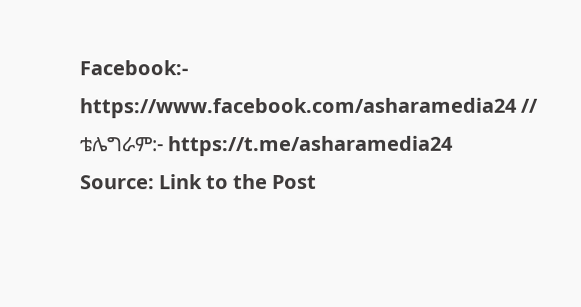Facebook:- https://www.facebook.com/asharamedia24 // ቴሌግራም:- https://t.me/asharamedia24
Source: Link to the Post